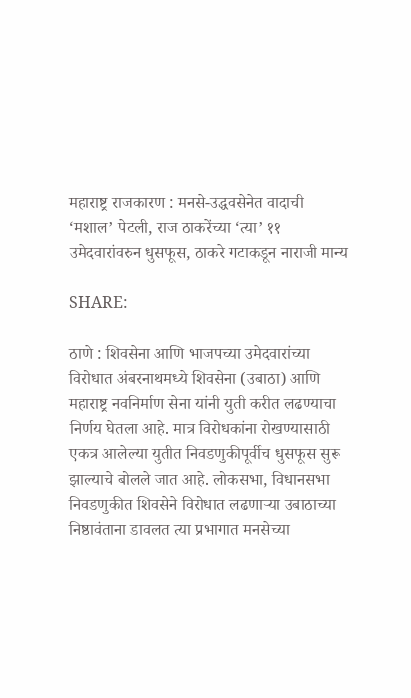महाराष्ट्र राजकारण : मनसे-उद्धवसेनेत वादाची ‘मशाल’ पेटली, राज ठाकरेंच्या ‘त्या’ ११ उमेदवारांवरुन धुसफूस, ठाकरे गटाकडून नाराजी मान्य

SHARE:

ठाणे : शिवसेना आणि भाजपच्या उमेदवारांच्या विरोधात अंबरनाथमध्ये शिवसेना (उबाठा) आणि महाराष्ट्र नवनिर्माण सेना यांनी युती करीत लढण्याचा निर्णय घेतला आहे. मात्र विरोधकांना रोखण्यासाठी एकत्र आलेल्या युतीत निवडणुकीपूर्वीच धुसफूस सुरू झाल्याचे बोलले जात आहे. लोकसभा, विधानसभा निवडणुकीत शिवसेने विरोधात लढणाऱ्या उबाठाच्या निष्ठावंताना डावलत त्या प्रभागात मनसेच्या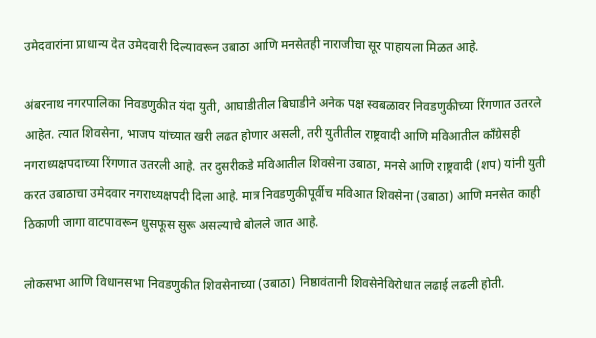उमेदवारांना प्राधान्य देत उमेदवारी दिल्यावरून उबाठा आणि मनसेतही नाराजीचा सूर पाहायला मिळत आहे.

अंबरनाथ नगरपालिका निवडणुकीत यंदा युती, आघाडीतील बिघाडीने अनेक पक्ष स्वबळावर निवडणुकीच्या रिंगणात उतरले आहेत. त्यात शिवसेना, भाजप यांच्यात खरी लढत होणार असली, तरी युतीतील राष्ट्रवादी आणि मविआतील काँग्रेसही नगराध्यक्षपदाच्या रिंगणात उतरली आहे. तर दुसरीकडे मविआतील शिवसेना उबाठा, मनसे आणि राष्ट्रवादी (शप) यांनी युती करत उबाठाचा उमेदवार नगराध्यक्षपदी दिला आहे. मात्र निवडणुकीपूर्वीच मविआत शिवसेना (उबाठा) आणि मनसेत काही ठिकाणी जागा वाटपावरून धुसफूस सुरू असल्याचे बोलले जात आहे.

लोकसभा आणि विधानसभा निवडणुकीत शिवसेनाच्या (उबाठा) निष्ठावंतानी शिवसेनेविरोधात लढाई लढली होती.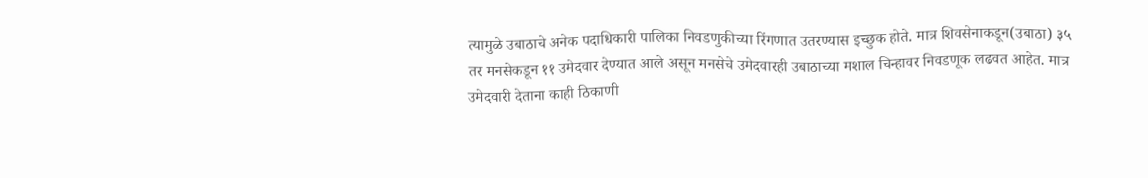त्यामुळे उबाठाचे अनेक पदाधिकारी पालिका निवडणुकीच्या रिंगणात उतरण्यास इच्छुक होते. मात्र शिवसेनाकडून(उबाठा) ३५ तर मनसेकडून ११ उमेदवार देण्यात आले असून मनसेचे उमेदवारही उबाठाच्या मशाल चिन्हावर निवडणूक लढवत आहेत. मात्र उमेदवारी देताना काही ठिकाणी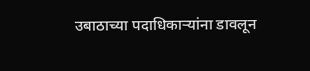उबाठाच्या पदाधिकाऱ्यांना डावलून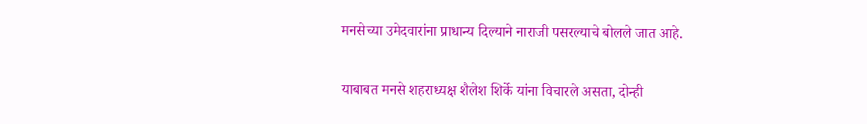मनसेच्या उमेदवारांना प्राधान्य दिल्याने नाराजी पसरल्याचे बोलले जात आहे.

याबाबत मनसे शहराध्यक्ष शैलेश शिर्के यांना विचारले असता, दोन्ही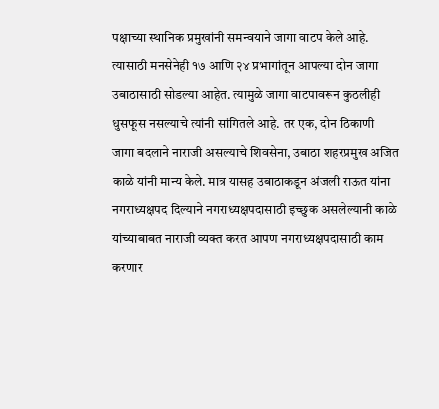पक्षाच्या स्थानिक प्रमुखांनी समन्वयाने जागा वाटप केले आहे. त्यासाठी मनसेनेही १७ आणि २४ प्रभागांतून आपल्या दोन जागा उबाठासाठी सोडल्या आहेत. त्यामुळे जागा वाटपावरून कुठलीही धुसफूस नसल्याचे त्यांनी सांगितले आहे. तर एक, दोन ठिकाणी जागा बदलाने नाराजी असल्याचे शिवसेना, उबाठा शहरप्रमुख अजित काळे यांनी मान्य केले. मात्र यासह उबाठाकडून अंजली राऊत यांना नगराध्यक्षपद दिल्याने नगराध्यक्षपदासाठी इच्छुक असलेल्यानी काळे यांच्याबाबत नाराजी व्यक्त करत आपण नगराध्यक्षपदासाठी काम करणार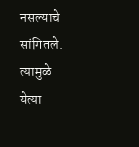नसल्याचे सांगितले. त्यामुळे येत्या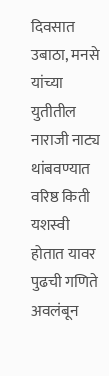दिवसात उबाठा, मनसे यांच्या युतीतील नाराजी नाट्य थांबवण्यात वरिष्ठ किती यशस्वी होतात यावर पुढची गणिते अवलंबून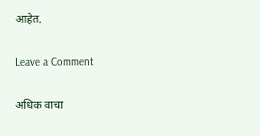आहेत.

Leave a Comment

अधिक वाचा